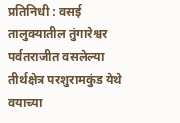प्रतिनिधी : वसई तालुक्यातील तुंगारेश्वर पर्वतराजीत वसलेल्या तीर्थक्षेत्र परशुरामकुंड येथे वयाच्या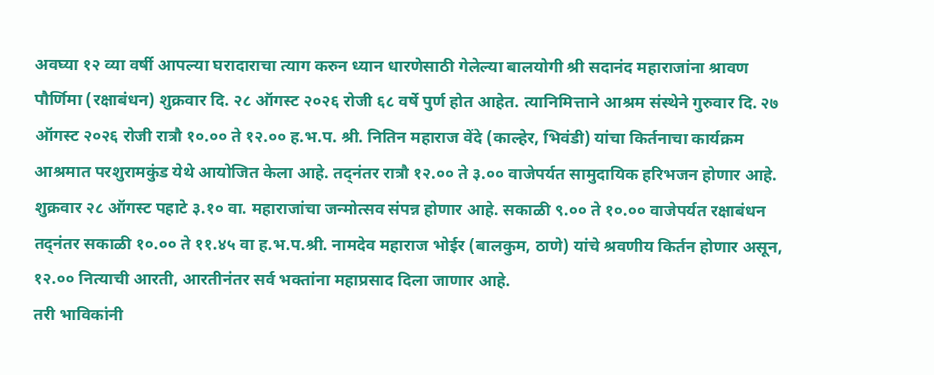अवघ्या १२ व्या वर्षी आपल्या घरादाराचा त्याग करुन ध्यान धारणेसाठी गेलेल्या बालयोगी श्री सदानंद महाराजांना श्रावण पौर्णिमा (रक्षाबंधन) शुक्रवार दि. २८ ऑगस्ट २०२६ रोजी ६८ वर्षे पुर्ण होत आहेत. त्यानिमित्ताने आश्रम संस्थेने गुरुवार दि. २७ ऑगस्ट २०२६ रोजी रात्रौ १०.०० ते १२.०० ह.भ.प. श्री. नितिन महाराज वेंदे (काल्हेर, भिवंडी) यांचा किर्तनाचा कार्यक्रम आश्रमात परशुरामकुंड येथे आयोजित केला आहे. तद्नंतर रात्रौ १२.०० ते ३.०० वाजेपर्यत सामुदायिक हरिभजन होणार आहे.
शुक्रवार २८ ऑगस्ट पहाटे ३.१० वा. महाराजांचा जन्मोत्सव संपन्न होणार आहे. सकाळी ९.०० ते १०.०० वाजेपर्यत रक्षाबंधन तद्नंतर सकाळी १०.०० ते ११.४५ वा ह.भ.प.श्री. नामदेव महाराज भोईर (बालकुम, ठाणे) यांचे श्रवणीय किर्तन होणार असून, १२.०० नित्याची आरती, आरतीनंतर सर्व भक्तांना महाप्रसाद दिला जाणार आहे.
तरी भाविकांनी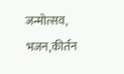जन्मोत्सव, भजन,कीर्तन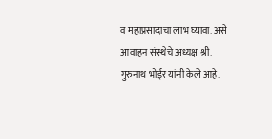व महाप्रसादाचा लाभ घ्यावा. असे आवाहन संस्थेचे अध्यक्ष श्री. गुरुनाथ भोईर यांनी केले आहे.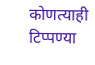कोणत्याही टिप्पण्या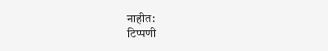नाहीत:
टिप्पणी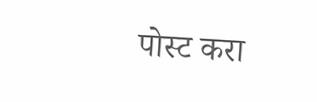पोस्ट करा